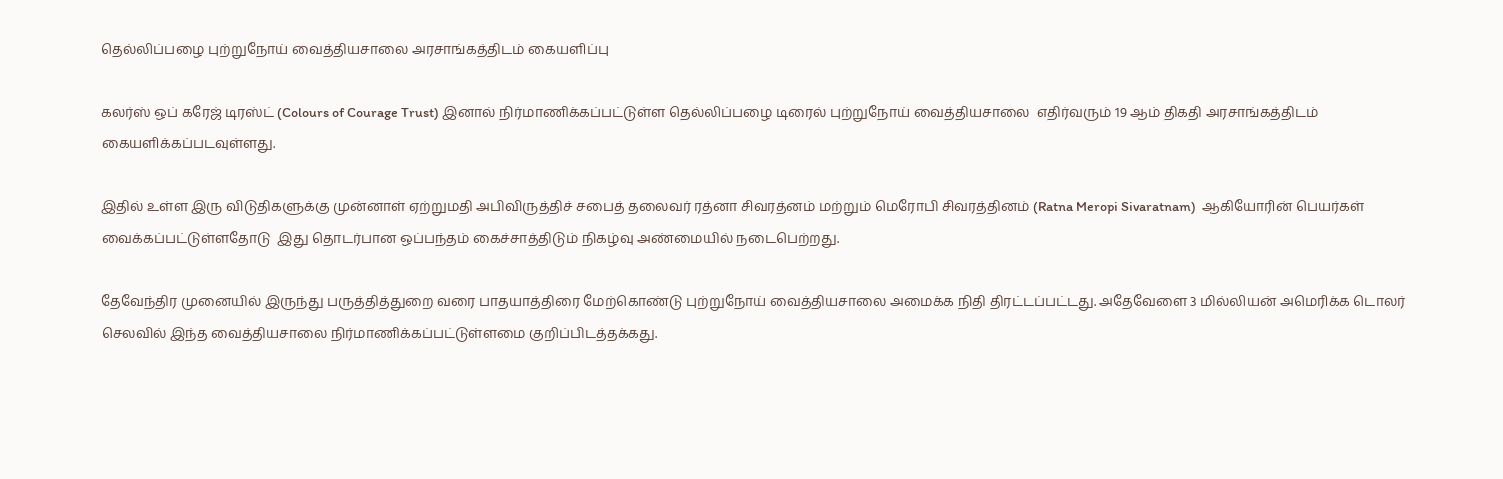தெல்லிப்பழை புற்றுநோய் வைத்தியசாலை அரசாங்கத்திடம் கையளிப்பு

கலர்ஸ் ஒப் கரேஜ் டிரஸ்ட் (Colours of Courage Trust) இனால் நிர்மாணிக்கப்பட்டுள்ள தெல்லிப்பழை டிரைல் புற்றுநோய் வைத்தியசாலை  எதிர்வரும் 19 ஆம் திகதி அரசாங்கத்திடம் கையளிக்கப்படவுள்ளது.

இதில் உள்ள இரு விடுதிகளுக்கு முன்னாள் ஏற்றுமதி அபிவிருத்திச் சபைத் தலைவர் ரத்னா சிவரத்னம் மற்றும் மெரோபி சிவரத்தினம் (Ratna Meropi Sivaratnam)  ஆகியோரின் பெயர்கள் வைக்கப்பட்டுள்ளதோடு  இது தொடர்பான ஒப்பந்தம் கைச்சாத்திடும் நிகழ்வு அண்மையில் நடைபெற்றது.

தேவேந்திர முனையில் இருந்து பருத்தித்துறை வரை பாதயாத்திரை மேற்கொண்டு புற்றுநோய் வைத்தியசாலை அமைக்க நிதி திரட்டப்பட்டது. அதேவேளை 3 மில்லியன் அமெரிக்க டொலர் செலவில் இந்த வைத்தியசாலை நிர்மாணிக்கப்பட்டுள்ளமை குறிப்பிடத்தக்கது.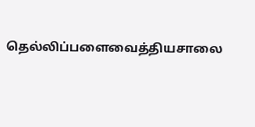தெல்லிப்பளைவைத்தியசாலை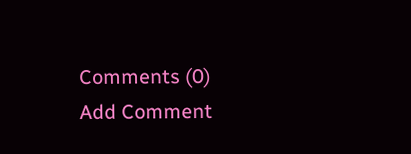Comments (0)
Add Comment